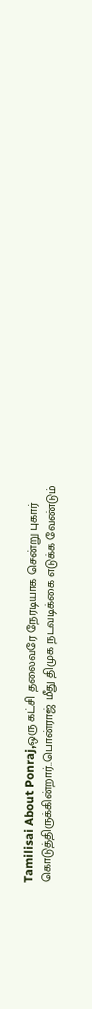Tamilisai About Ponraj,ஒரு கட்சி தலைவரே நேரடியாக சென்று புகார் கொடுத்திருக்கின்றார்..பொன்ராஜ் மீது திமுக நடவடிக்கை எடுக்க வேண்டும்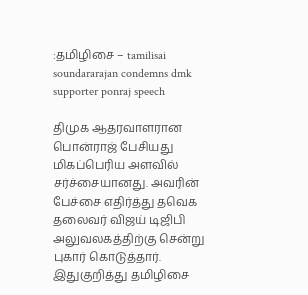:தமிழிசை – tamilisai soundararajan condemns dmk supporter ponraj speech

திமுக ஆதரவாளரான பொன்ராஜ் பேசியது மிகப்பெரிய அளவில் சர்ச்சையானது. அவரின் பேச்சை எதிர்த்து தவெக தலைவர் விஜய் டிஜிபி அலுவலகத்திற்கு சென்று புகார் கொடுத்தார். இதுகுறித்து தமிழிசை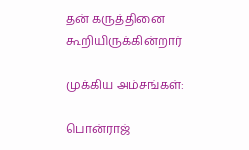தன் கருத்தினை கூறியிருக்கின்றார்

முக்கிய அம்சங்கள்:

பொன்ராஜ்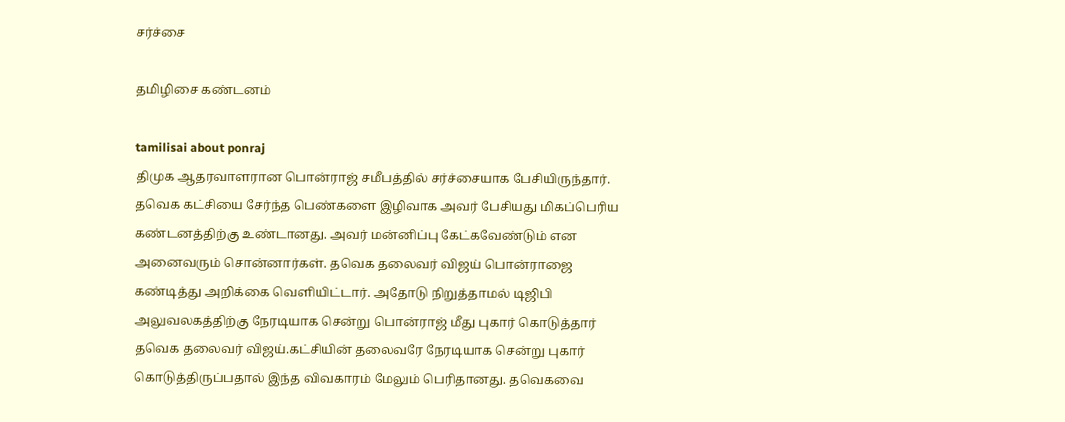சர்ச்சை

தமிழிசை கண்டனம்

tamilisai about ponraj
திமுக ஆதரவாளரான பொன்ராஜ் சமீபத்தில் சர்ச்சையாக பேசியிருந்தார். தவெக கட்சியை சேர்ந்த பெண்களை இழிவாக அவர் பேசியது மிகப்பெரிய கண்டனத்திற்கு உண்டானது. அவர் மன்னிப்பு கேட்கவேண்டும் என அனைவரும் சொன்னார்கள். தவெக தலைவர் விஜய் பொன்ராஜை கண்டித்து அறிக்கை வெளியிட்டார். அதோடு நிறுத்தாமல் டிஜிபி அலுவலகத்திற்கு நேரடியாக சென்று பொன்ராஜ் மீது புகார் கொடுத்தார் தவெக தலைவர் விஜய்.கட்சியின் தலைவரே நேரடியாக சென்று புகார் கொடுத்திருப்பதால் இந்த விவகாரம் மேலும் பெரிதானது. தவெகவை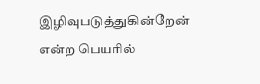இழிவுபடுத்துகின்றேன் என்ற பெயரில்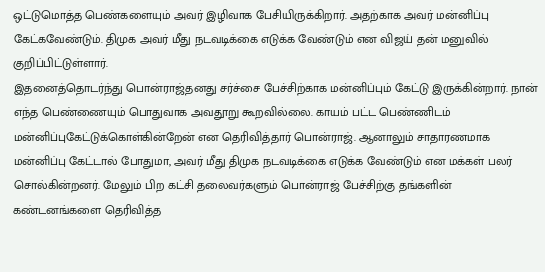ஒட்டுமொத்த பெண்களையும் அவர் இழிவாக பேசியிருக்கிறார். அதற்காக அவர் மன்னிப்பு கேட்கவேண்டும். திமுக அவர் மீது நடவடிக்கை எடுக்க வேண்டும் என விஜய் தன் மனுவில் குறிப்பிட்டுள்ளார்.
இதனைத்தொடர்ந்து பொன்ராஜ்தனது சர்ச்சை பேச்சிற்காக மன்னிப்பும் கேட்டு இருக்கின்றார். நான் எந்த பெண்ணையும் பொதுவாக அவதூறு கூறவில்லை. காயம் பட்ட பெண்ணிடம் மன்னிப்புகேட்டுக்கொள்கின்றேன் என தெரிவித்தார் பொன்ராஜ். ஆனாலும் சாதாரணமாக மன்னிப்பு கேட்டால் போதுமா, அவர் மீது திமுக நடவடிக்கை எடுக்க வேண்டும் என மக்கள் பலர் சொல்கின்றனர். மேலும் பிற கட்சி தலைவர்களும் பொன்ராஜ் பேச்சிற்கு தங்களின் கண்டனங்களை தெரிவித்த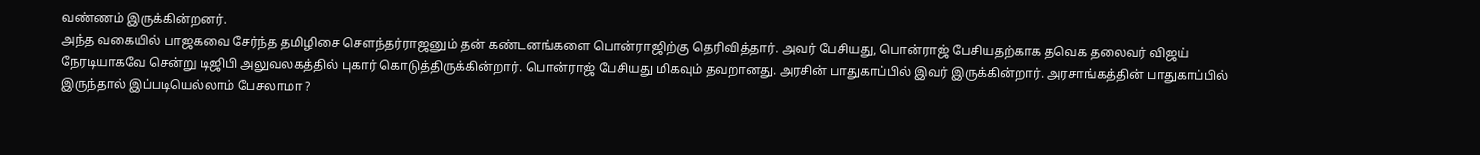வண்ணம் இருக்கின்றனர்.
அந்த வகையில் பாஜகவை சேர்ந்த தமிழிசை சௌந்தர்ராஜனும் தன் கண்டனங்களை பொன்ராஜிற்கு தெரிவித்தார். அவர் பேசியது, பொன்ராஜ் பேசியதற்காக தவெக தலைவர் விஜய் நேரடியாகவே சென்று டிஜிபி அலுவலகத்தில் புகார் கொடுத்திருக்கின்றார். பொன்ராஜ் பேசியது மிகவும் தவறானது. அரசின் பாதுகாப்பில் இவர் இருக்கின்றார். அரசாங்கத்தின் பாதுகாப்பில் இருந்தால் இப்படியெல்லாம் பேசலாமா ?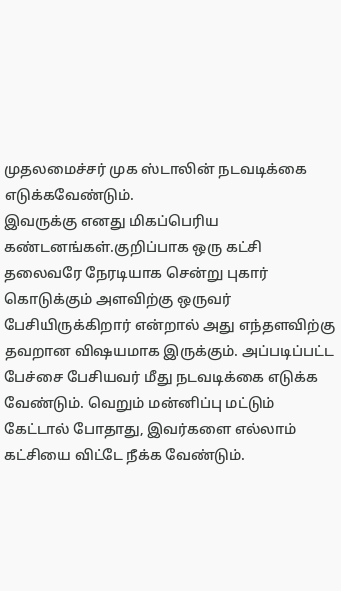முதலமைச்சர் முக ஸ்டாலின் நடவடிக்கை எடுக்கவேண்டும்.
இவருக்கு எனது மிகப்பெரிய கண்டனங்கள்.குறிப்பாக ஒரு கட்சி தலைவரே நேரடியாக சென்று புகார் கொடுக்கும் அளவிற்கு ஒருவர் பேசியிருக்கிறார் என்றால் அது எந்தளவிற்கு தவறான விஷயமாக இருக்கும். அப்படிப்பட்ட பேச்சை பேசியவர் மீது நடவடிக்கை எடுக்க வேண்டும். வெறும் மன்னிப்பு மட்டும் கேட்டால் போதாது, இவர்களை எல்லாம் கட்சியை விட்டே நீக்க வேண்டும்.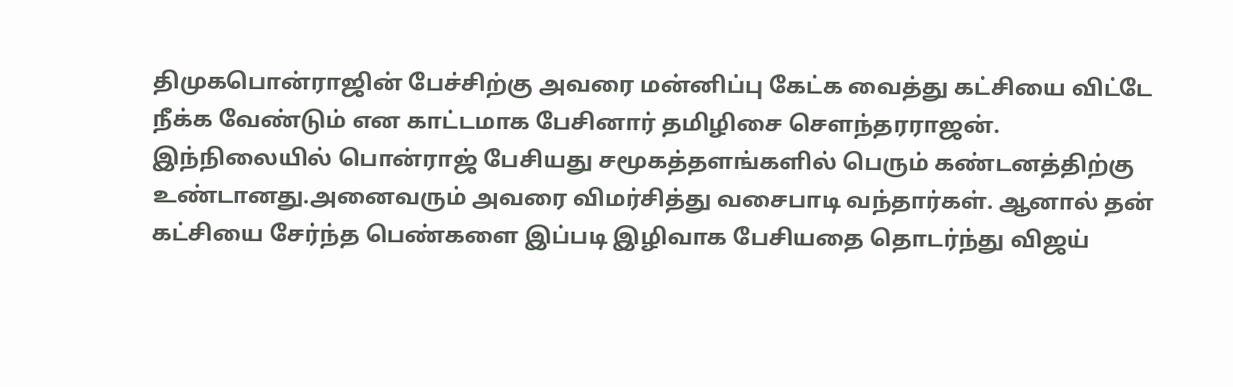திமுகபொன்ராஜின் பேச்சிற்கு அவரை மன்னிப்பு கேட்க வைத்து கட்சியை விட்டே நீக்க வேண்டும் என காட்டமாக பேசினார் தமிழிசை சௌந்தரராஜன்.
இந்நிலையில் பொன்ராஜ் பேசியது சமூகத்தளங்களில் பெரும் கண்டனத்திற்கு உண்டானது.அனைவரும் அவரை விமர்சித்து வசைபாடி வந்தார்கள். ஆனால் தன் கட்சியை சேர்ந்த பெண்களை இப்படி இழிவாக பேசியதை தொடர்ந்து விஜய்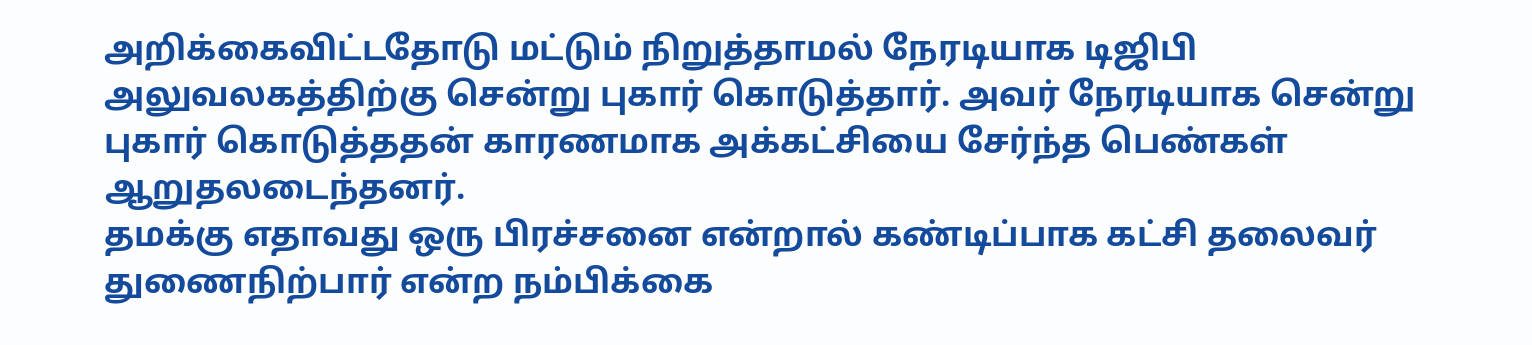அறிக்கைவிட்டதோடு மட்டும் நிறுத்தாமல் நேரடியாக டிஜிபி அலுவலகத்திற்கு சென்று புகார் கொடுத்தார். அவர் நேரடியாக சென்று புகார் கொடுத்ததன் காரணமாக அக்கட்சியை சேர்ந்த பெண்கள் ஆறுதலடைந்தனர்.
தமக்கு எதாவது ஒரு பிரச்சனை என்றால் கண்டிப்பாக கட்சி தலைவர் துணைநிற்பார் என்ற நம்பிக்கை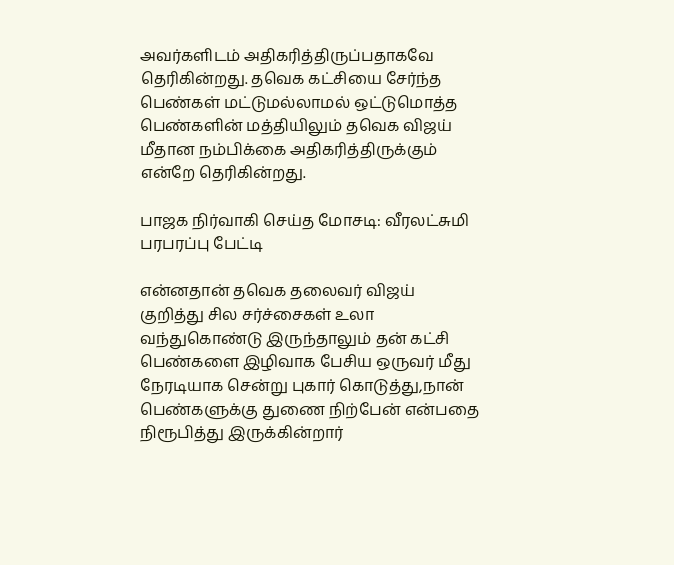அவர்களிடம் அதிகரித்திருப்பதாகவே தெரிகின்றது. தவெக கட்சியை சேர்ந்த பெண்கள் மட்டுமல்லாமல் ஒட்டுமொத்த பெண்களின் மத்தியிலும் தவெக விஜய் மீதான நம்பிக்கை அதிகரித்திருக்கும் என்றே தெரிகின்றது.

பாஜக நிர்வாகி செய்த மோசடி: வீரலட்சுமி பரபரப்பு பேட்டி

என்னதான் தவெக தலைவர் விஜய் குறித்து சில சர்ச்சைகள் உலா வந்துகொண்டு இருந்தாலும் தன் கட்சி பெண்களை இழிவாக பேசிய ஒருவர் மீது நேரடியாக சென்று புகார் கொடுத்து,நான் பெண்களுக்கு துணை நிற்பேன் என்பதை நிரூபித்து இருக்கின்றார்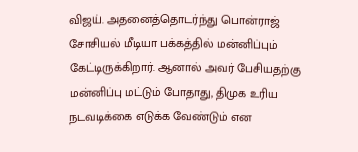விஜய். அதனைத்தொடர்ந்து பொன்ராஜ் சோசியல் மீடியா பக்கத்தில் மன்னிப்பும் கேட்டிருக்கிறார். ஆனால் அவர் பேசியதற்கு மன்னிப்பு மட்டும் போதாது, திமுக உரிய நடவடிக்கை எடுக்க வேண்டும் என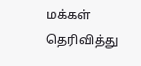மக்கள் தெரிவித்து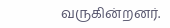வருகின்றனர்.